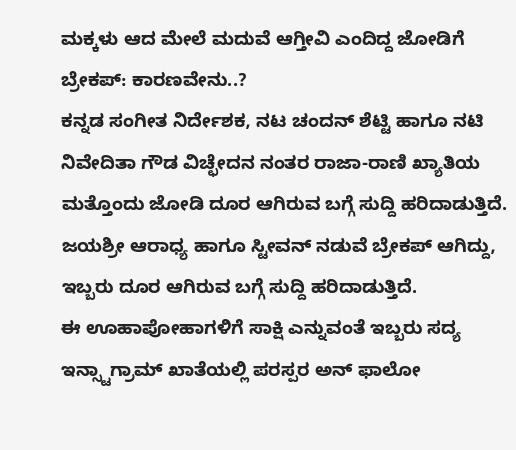ಮಕ್ಕಳು ಆದ ಮೇಲೆ ಮದುವೆ ಆಗ್ತೀವಿ ಎಂದಿದ್ದ ಜೋಡಿಗೆ ಬ್ರೇಕಪ್: ಕಾರಣವೇನು..?
ಕನ್ನಡ ಸಂಗೀತ ನಿರ್ದೇಶಕ, ನಟ ಚಂದನ್ ಶೆಟ್ಟಿ ಹಾಗೂ ನಟಿ ನಿವೇದಿತಾ ಗೌಡ ವಿಚ್ಛೇದನ ನಂತರ ರಾಜಾ-ರಾಣಿ ಖ್ಯಾತಿಯ ಮತ್ತೊಂದು ಜೋಡಿ ದೂರ ಆಗಿರುವ ಬಗ್ಗೆ ಸುದ್ದಿ ಹರಿದಾಡುತ್ತಿದೆ. ಜಯಶ್ರೀ ಆರಾಧ್ಯ ಹಾಗೂ ಸ್ಟೀವನ್ ನಡುವೆ ಬ್ರೇಕಪ್ ಆಗಿದ್ದು, ಇಬ್ಬರು ದೂರ ಆಗಿರುವ ಬಗ್ಗೆ ಸುದ್ದಿ ಹರಿದಾಡುತ್ತಿದೆ.
ಈ ಊಹಾಪೋಹಾಗಳಿಗೆ ಸಾಕ್ಷಿ ಎನ್ನುವಂತೆ ಇಬ್ಬರು ಸದ್ಯ ಇನ್ಸ್ಟಾಗ್ರಾಮ್ ಖಾತೆಯಲ್ಲಿ ಪರಸ್ಪರ ಅನ್ ಫಾಲೋ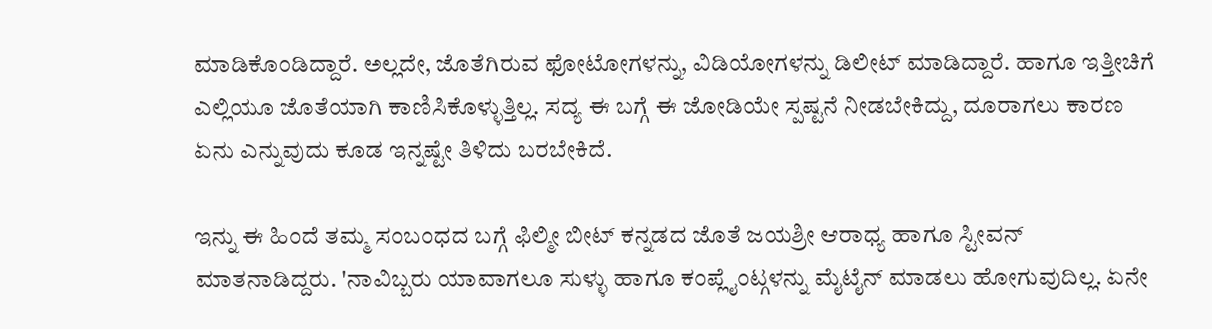ಮಾಡಿಕೊಂಡಿದ್ದಾರೆ. ಅಲ್ಲದೇ, ಜೊತೆಗಿರುವ ಫೋಟೋಗಳನ್ನು, ವಿಡಿಯೋಗಳನ್ನು ಡಿಲೀಟ್ ಮಾಡಿದ್ದಾರೆ. ಹಾಗೂ ಇತ್ತೀಚಿಗೆ ಎಲ್ಲಿಯೂ ಜೊತೆಯಾಗಿ ಕಾಣಿಸಿಕೊಳ್ಳುತ್ತಿಲ್ಲ. ಸದ್ಯ ಈ ಬಗ್ಗೆ ಈ ಜೋಡಿಯೇ ಸ್ಪಷ್ಟನೆ ನೀಡಬೇಕಿದ್ದು, ದೂರಾಗಲು ಕಾರಣ ಏನು ಎನ್ನುವುದು ಕೂಡ ಇನ್ನಷ್ಟೇ ತಿಳಿದು ಬರಬೇಕಿದೆ.

ಇನ್ನು ಈ ಹಿಂದೆ ತಮ್ಮ ಸಂಬಂಧದ ಬಗ್ಗೆ ಫಿಲ್ಮೀ ಬೀಟ್ ಕನ್ನಡದ ಜೊತೆ ಜಯಶ್ರೀ ಆರಾಧ್ಯ ಹಾಗೂ ಸ್ಟೀವನ್ ಮಾತನಾಡಿದ್ದರು. 'ನಾವಿಬ್ಬರು ಯಾವಾಗಲೂ ಸುಳ್ಳು ಹಾಗೂ ಕಂಪ್ಲೈಂಟ್ಗಳನ್ನು ಮೈಟೈನ್ ಮಾಡಲು ಹೋಗುವುದಿಲ್ಲ. ಏನೇ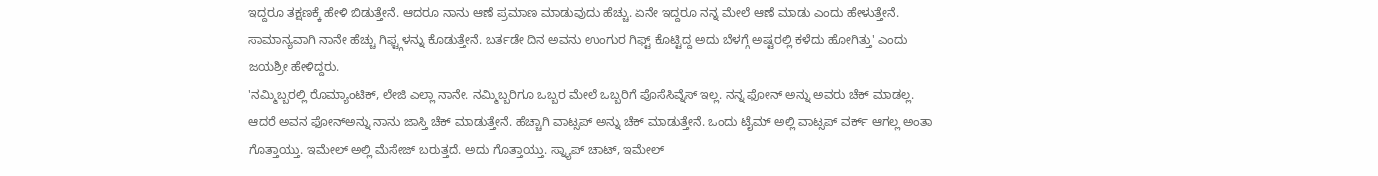ಇದ್ದರೂ ತಕ್ಷಣಕ್ಕೆ ಹೇಳಿ ಬಿಡುತ್ತೇನೆ. ಆದರೂ ನಾನು ಆಣೆ ಪ್ರಮಾಣ ಮಾಡುವುದು ಹೆಚ್ಚು. ಏನೇ ಇದ್ದರೂ ನನ್ನ ಮೇಲೆ ಆಣೆ ಮಾಡು ಎಂದು ಹೇಳುತ್ತೇನೆ. ಸಾಮಾನ್ಯವಾಗಿ ನಾನೇ ಹೆಚ್ಚು ಗಿಫ್ಟ್ಗಳನ್ನು ಕೊಡುತ್ತೇನೆ. ಬರ್ತಡೇ ದಿನ ಅವನು ಉಂಗುರ ಗಿಫ್ಟ್ ಕೊಟ್ಟಿದ್ದ ಅದು ಬೆಳಗ್ಗೆ ಅಷ್ಟರಲ್ಲಿ ಕಳೆದು ಹೋಗಿತ್ತು' ಎಂದು ಜಯಶ್ರೀ ಹೇಳಿದ್ದರು.
'ನಮ್ಮಿಬ್ಬರಲ್ಲಿ ರೊಮ್ಯಾಂಟಿಕ್, ಲೇಜಿ ಎಲ್ಲಾ ನಾನೇ. ನಮ್ಮಿಬ್ಬರಿಗೂ ಒಬ್ಬರ ಮೇಲೆ ಒಬ್ಬರಿಗೆ ಪೊಸೆಸಿವ್ನೆಸ್ ಇಲ್ಲ. ನನ್ನ ಫೋನ್ ಅನ್ನು ಅವರು ಚೆಕ್ ಮಾಡಲ್ಲ. ಆದರೆ ಅವನ ಫೋನ್ಅನ್ನು ನಾನು ಜಾಸ್ತಿ ಚೆಕ್ ಮಾಡುತ್ತೇನೆ. ಹೆಚ್ಚಾಗಿ ವಾಟ್ಸಪ್ ಅನ್ನು ಚೆಕ್ ಮಾಡುತ್ತೇನೆ. ಒಂದು ಟೈಮ್ ಅಲ್ಲಿ ವಾಟ್ಸಪ್ ವರ್ಕ್ ಆಗಲ್ಲ ಅಂತಾ ಗೊತ್ತಾಯ್ತು. ಇಮೇಲ್ ಅಲ್ಲಿ ಮೆಸೇಜ್ ಬರುತ್ತದೆ. ಅದು ಗೊತ್ತಾಯ್ತು. ಸ್ನ್ಯಾಪ್ ಚಾಟ್, ಇಮೇಲ್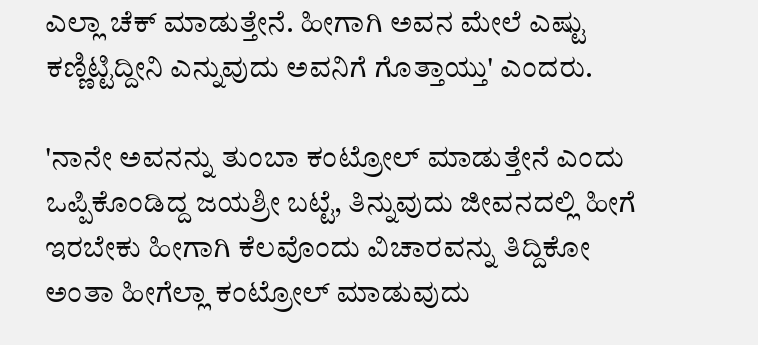ಎಲ್ಲಾ ಚೆಕ್ ಮಾಡುತ್ತೇನೆ. ಹೀಗಾಗಿ ಅವನ ಮೇಲೆ ಎಷ್ಟು ಕಣ್ಣಿಟ್ಟಿದ್ದೀನಿ ಎನ್ನುವುದು ಅವನಿಗೆ ಗೊತ್ತಾಯ್ತು' ಎಂದರು.

'ನಾನೇ ಅವನನ್ನು ತುಂಬಾ ಕಂಟ್ರೋಲ್ ಮಾಡುತ್ತೇನೆ ಎಂದು ಒಪ್ಪಿಕೊಂಡಿದ್ದ ಜಯಶ್ರೀ ಬಟ್ಟೆ, ತಿನ್ನುವುದು ಜೀವನದಲ್ಲಿ ಹೀಗೆ ಇರಬೇಕು ಹೀಗಾಗಿ ಕೆಲವೊಂದು ವಿಚಾರವನ್ನು ತಿದ್ದಿಕೋ ಅಂತಾ ಹೀಗೆಲ್ಲಾ ಕಂಟ್ರೋಲ್ ಮಾಡುವುದು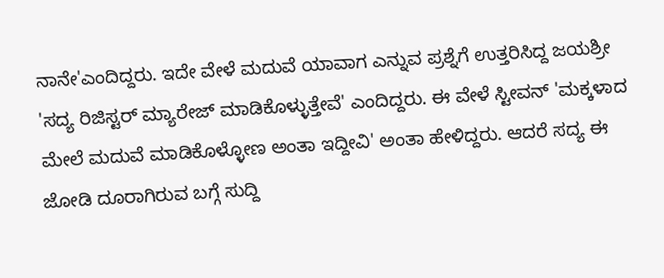ನಾನೇ'ಎಂದಿದ್ದರು. ಇದೇ ವೇಳೆ ಮದುವೆ ಯಾವಾಗ ಎನ್ನುವ ಪ್ರಶ್ನೆಗೆ ಉತ್ತರಿಸಿದ್ದ ಜಯಶ್ರೀ 'ಸದ್ಯ ರಿಜಿಸ್ಟರ್ ಮ್ಯಾರೇಜ್ ಮಾಡಿಕೊಳ್ಳುತ್ತೇವೆ' ಎಂದಿದ್ದರು. ಈ ವೇಳೆ ಸ್ಟೀವನ್ 'ಮಕ್ಕಳಾದ ಮೇಲೆ ಮದುವೆ ಮಾಡಿಕೊಳ್ಳೋಣ ಅಂತಾ ಇದ್ದೀವಿ' ಅಂತಾ ಹೇಳಿದ್ದರು. ಆದರೆ ಸದ್ಯ ಈ ಜೋಡಿ ದೂರಾಗಿರುವ ಬಗ್ಗೆ ಸುದ್ದಿ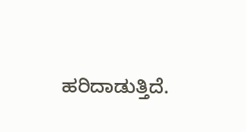ಹರಿದಾಡುತ್ತಿದೆ.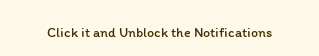Click it and Unblock the Notifications